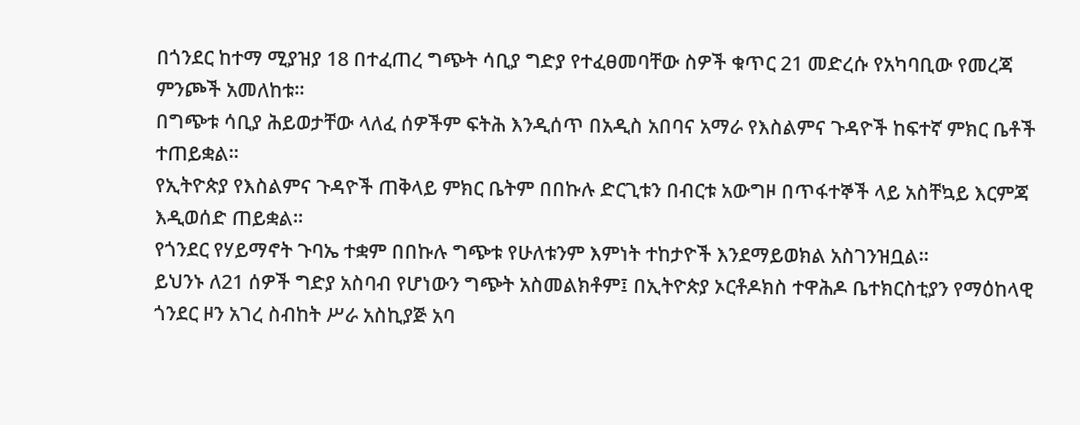በጎንደር ከተማ ሚያዝያ 18 በተፈጠረ ግጭት ሳቢያ ግድያ የተፈፀመባቸው ስዎች ቁጥር 21 መድረሱ የአካባቢው የመረጃ ምንጮች አመለከቱ።
በግጭቱ ሳቢያ ሕይወታቸው ላለፈ ሰዎችም ፍትሕ እንዲሰጥ በአዲስ አበባና አማራ የእስልምና ጉዳዮች ከፍተኛ ምክር ቤቶች ተጠይቋል።
የኢትዮጵያ የእስልምና ጉዳዮች ጠቅላይ ምክር ቤትም በበኩሉ ድርጊቱን በብርቱ አውግዞ በጥፋተኞች ላይ አስቸኳይ እርምጃ እዲወሰድ ጠይቋል።
የጎንደር የሃይማኖት ጉባኤ ተቋም በበኩሉ ግጭቱ የሁለቱንም እምነት ተከታዮች እንደማይወክል አስገንዝቧል።
ይህንኑ ለ21 ሰዎች ግድያ አስባብ የሆነውን ግጭት አስመልክቶም፤ በኢትዮጵያ ኦርቶዶክስ ተዋሕዶ ቤተክርስቲያን የማዕከላዊ ጎንደር ዞን አገረ ስብከት ሥራ አስኪያጅ አባ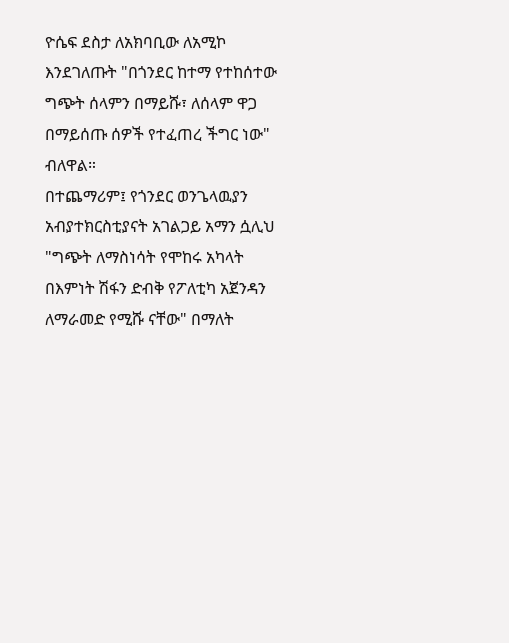ዮሴፍ ደስታ ለአክባቢው ለአሚኮ እንደገለጡት "በጎንደር ከተማ የተከሰተው ግጭት ሰላምን በማይሹ፣ ለሰላም ዋጋ በማይሰጡ ሰዎች የተፈጠረ ችግር ነው" ብለዋል።
በተጨማሪም፤ የጎንደር ወንጌላዉያን አብያተክርስቲያናት አገልጋይ አማን ሷሊህ "ግጭት ለማስነሳት የሞከሩ አካላት በእምነት ሽፋን ድብቅ የፖለቲካ አጀንዳን ለማራመድ የሚሹ ናቸው" በማለት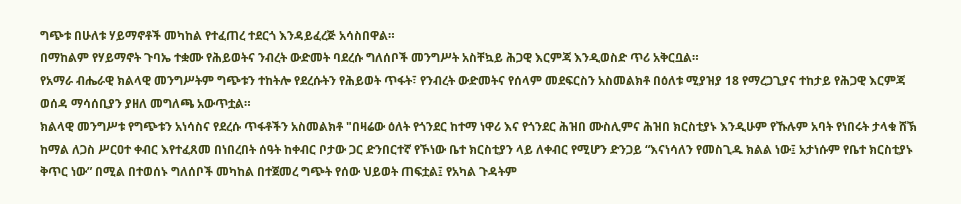ግጭቱ በሁለቱ ሃይማኖቶች መካከል የተፈጠረ ተደርጎ እንዳይፈረጅ አሳስበዋል።
በማከልም የሃይማኖት ጉባኤ ተቋሙ የሕይወትና ንብረት ውድመት ባደረሱ ግለሰቦች መንግሥት አስቸኳይ ሕጋዊ እርምጃ እንዲወስድ ጥሪ አቅርቧል።
የአማራ ብሔራዊ ክልላዊ መንግሥትም ግጭቱን ተከትሎ የደረሱትን የሕይወት ጥፋት፣ የንብረት ውድመትና የሰላም መደፍርስን አስመልክቶ በዕለቱ ሚያዝያ 18 የማረጋጊያና ተከታይ የሕጋዊ እርምጃ ወሰዳ ማሳሰቢያን ያዘለ መግለጫ አውጥቷል።
ክልላዊ መንግሥቱ የግጭቱን አነሳስና የደረሱ ጥፋቶችን አስመልክቶ "በዛሬው ዕለት የጎንደር ከተማ ነዋሪ እና የጎንደር ሕዝበ ሙስሊምና ሕዝበ ክርስቲያኑ እንዲሁም የኹሉም አባት የነበሩት ታላቁ ሸኽ ከማል ለጋስ ሥርዐተ ቀብር እየተፈጸመ በነበረበት ሰዓት ከቀብር ቦታው ጋር ድንበርተኛ የኾነው ቤተ ክርስቲያን ላይ ለቀብር የሚሆን ድንጋይ “እናነሳለን የመስጊዱ ክልል ነው፤ አታነሱም የቤተ ክርስቲያኑ ቅጥር ነው” በሚል በተወሰኑ ግለሰቦች መካከል በተጀመረ ግጭት የሰው ህይወት ጠፍቷል፤ የአካል ጉዳትም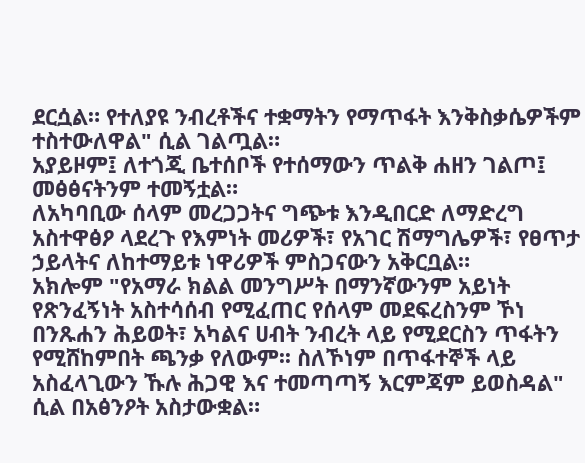ደርሷል። የተለያዩ ንብረቶችና ተቋማትን የማጥፋት እንቅስቃሴዎችም ተስተውለዋል" ሲል ገልጧል።
አያይዞም፤ ለተጎጂ ቤተሰቦች የተሰማውን ጥልቅ ሐዘን ገልጦ፤ መፅፅናትንም ተመኝቷል።
ለአካባቢው ሰላም መረጋጋትና ግጭቱ እንዲበርድ ለማድረግ አስተዋፅዖ ላደረጉ የእምነት መሪዎች፣ የአገር ሽማግሌዎች፣ የፀጥታ ኃይላትና ለከተማይቱ ነዋሪዎች ምስጋናውን አቅርቧል።
አክሎም "የአማራ ክልል መንግሥት በማንኛውንም አይነት የጽንፈኝነት አስተሳሰብ የሚፈጠር የሰላም መደፍረስንም ኾነ በንጹሐን ሕይወት፣ አካልና ሀብት ንብረት ላይ የሚደርስን ጥፋትን የሚሸከምበት ጫንቃ የለውም፡፡ ስለኾነም በጥፋተኞች ላይ አስፈላጊውን ኹሉ ሕጋዊ እና ተመጣጣኝ እርምጃም ይወስዳል" ሲል በአፅንዖት አስታውቋል።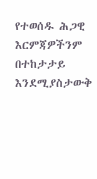የተወሰዱ ሕጋዊ እርምጃዎችንም በተከታታይ እንደሚያስታውቅ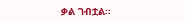ቃል ገብቷል።